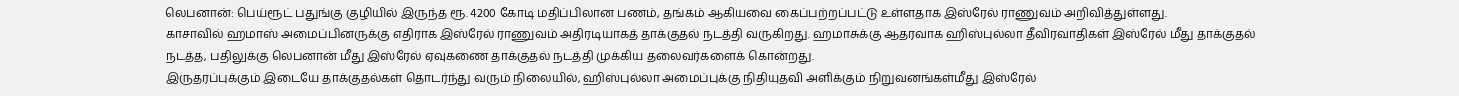லெபனான்: பெய்ரூட் பதுங்கு குழியில் இருந்த ரூ. 4200 கோடி மதிப்பிலான பணம், தங்கம் ஆகியவை கைப்பற்றப்பட்டு உள்ளதாக இஸ்ரேல் ராணுவம் அறிவித்துள்ளது.
காசாவில் ஹமாஸ் அமைப்பினருக்கு எதிராக இஸ்ரேல் ராணுவம் அதிரடியாகத் தாக்குதல் நடத்தி வருகிறது. ஹமாசுக்கு ஆதரவாக ஹிஸ்புல்லா தீவிரவாதிகள் இஸ்ரேல் மீது தாக்குதல் நடத்த, பதிலுக்கு லெபனான் மீது இஸ்ரேல் ஏவுகணை தாக்குதல் நடத்தி முக்கிய தலைவர்களைக் கொன்றது.
இருதரப்புக்கும் இடையே தாக்குதல்கள் தொடர்ந்து வரும் நிலையில், ஹிஸ்புல்லா அமைப்புக்கு நிதியுதவி அளிக்கும் நிறுவனங்கள்மீது இஸ்ரேல்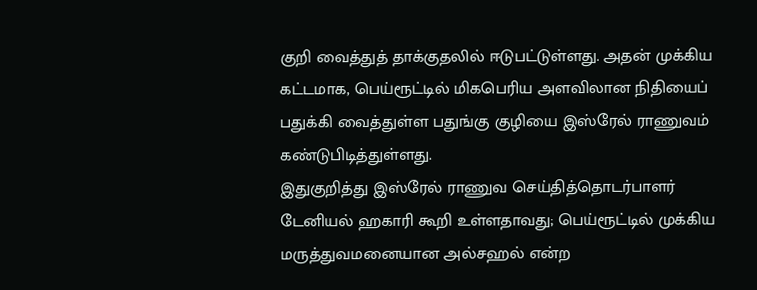குறி வைத்துத் தாக்குதலில் ஈடுபட்டுள்ளது. அதன் முக்கிய கட்டமாக, பெய்ரூட்டில் மிகபெரிய அளவிலான நிதியைப் பதுக்கி வைத்துள்ள பதுங்கு குழியை இஸ்ரேல் ராணுவம் கண்டுபிடித்துள்ளது.
இதுகுறித்து இஸ்ரேல் ராணுவ செய்தித்தொடர்பாளர் டேனியல் ஹகாரி கூறி உள்ளதாவது; பெய்ரூட்டில் முக்கிய மருத்துவமனையான அல்சஹல் என்ற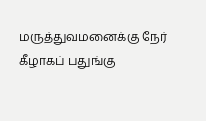மருத்துவமனைக்கு நேர் கீழாகப் பதுங்கு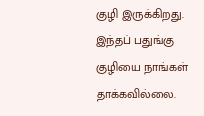குழி இருக்கிறது. இந்தப் பதுங்கு குழியை நாங்கள் தாக்கவில்லை.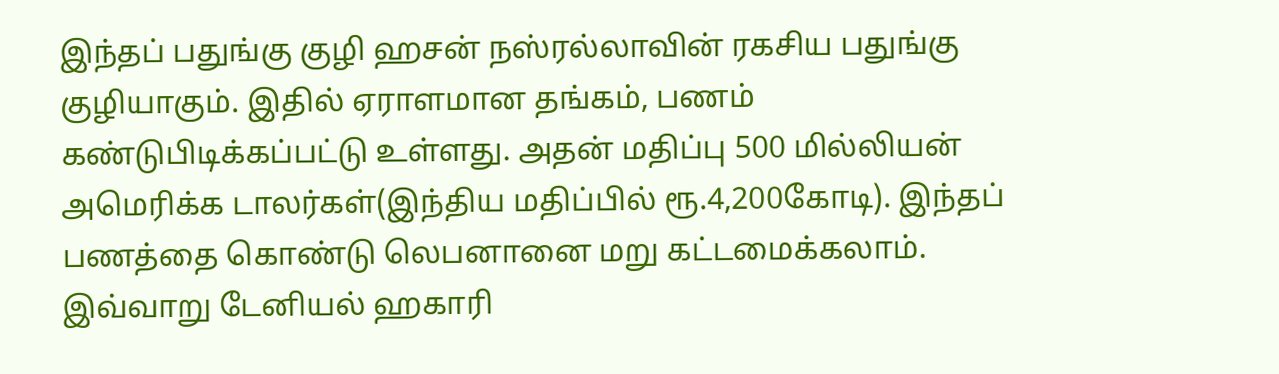இந்தப் பதுங்கு குழி ஹசன் நஸ்ரல்லாவின் ரகசிய பதுங்கு குழியாகும். இதில் ஏராளமான தங்கம், பணம் கண்டுபிடிக்கப்பட்டு உள்ளது. அதன் மதிப்பு 500 மில்லியன் அமெரிக்க டாலர்கள்(இந்திய மதிப்பில் ரூ.4,200கோடி). இந்தப் பணத்தை கொண்டு லெபனானை மறு கட்டமைக்கலாம். இவ்வாறு டேனியல் ஹகாரி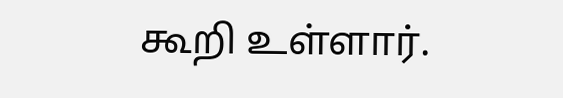கூறி உள்ளார்.